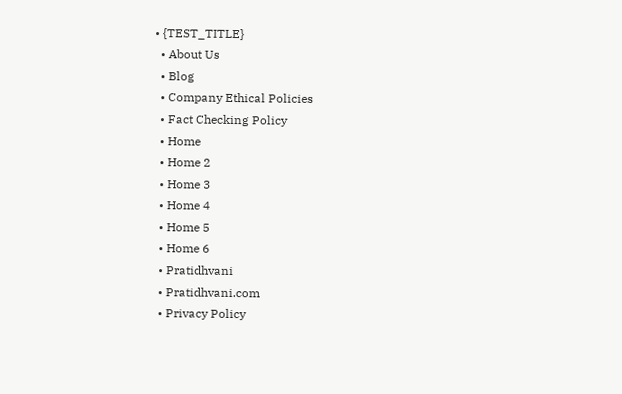• {TEST_TITLE}
  • About Us
  • Blog
  • Company Ethical Policies
  • Fact Checking Policy
  • Home
  • Home 2
  • Home 3
  • Home 4
  • Home 5
  • Home 6
  • Pratidhvani
  • Pratidhvani.com
  • Privacy Policy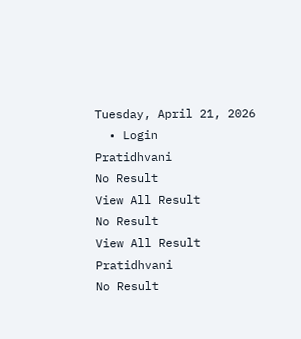Tuesday, April 21, 2026
  • Login
Pratidhvani
No Result
View All Result
No Result
View All Result
Pratidhvani
No Result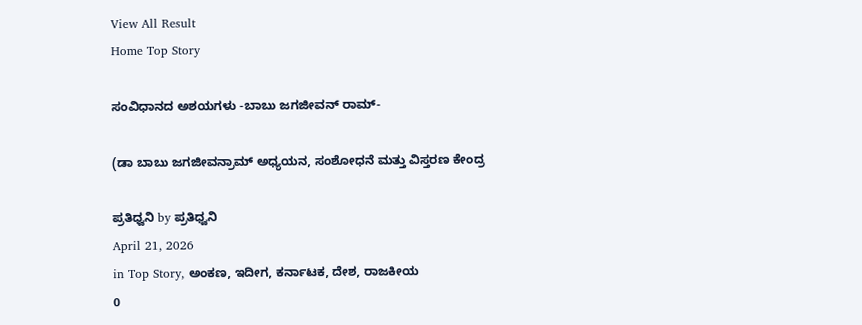View All Result
Home Top Story

ಸಂವಿಧಾನದ ಅಶಯಗಳು -ಬಾಬು ಜಗಜೀವನ್ ರಾಮ್-

(ಡಾ ಬಾಬು ಜಗಜೀವನ್ರಾಮ್ ಅಧ್ಯಯನ, ಸಂಶೋಧನೆ ಮತ್ತು ವಿಸ್ತರಣ ಕೇಂದ್ರ

ಪ್ರತಿಧ್ವನಿ by ಪ್ರತಿಧ್ವನಿ
April 21, 2026
in Top Story, ಅಂಕಣ, ಇದೀಗ, ಕರ್ನಾಟಕ, ದೇಶ, ರಾಜಕೀಯ
0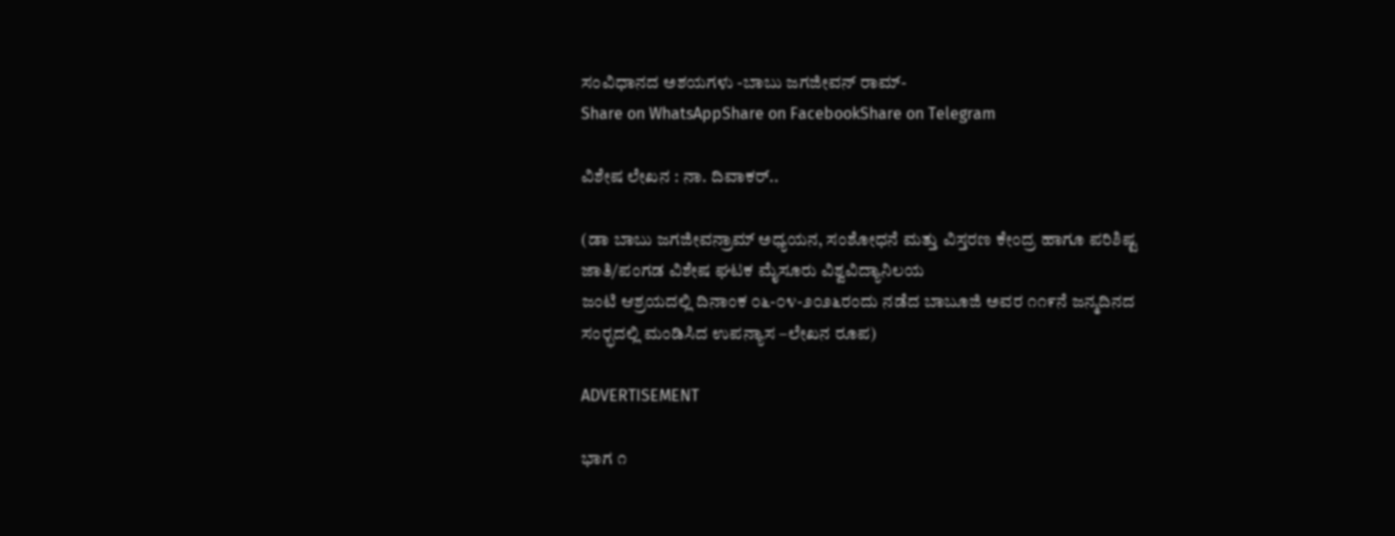ಸಂವಿಧಾನದ ಅಶಯಗಳು -ಬಾಬು ಜಗಜೀವನ್ ರಾಮ್-
Share on WhatsAppShare on FacebookShare on Telegram

ವಿಶೇಷ ಲೇಖನ : ನಾ. ದಿವಾಕರ್‌..

(ಡಾ ಬಾಬು ಜಗಜೀವನ್ರಾಮ್ ಅಧ್ಯಯನ, ಸಂಶೋಧನೆ ಮತ್ತು ವಿಸ್ತರಣ ಕೇಂದ್ರ ಹಾಗೂ ಪರಿಶಿಷ್ಟ ಜಾತಿ/ಪಂಗಡ ವಿಶೇಷ ಘಟಕ ಮೈಸೂರು ವಿಶ್ವವಿದ್ಯಾನಿಲಯ
ಜಂಟಿ ಆಶ್ರಯದಲ್ಲಿ ದಿನಾಂಕ ೦೬-೦೪-೨೦೨೬ರಂದು ನಡೆದ ಬಾಬೂಜಿ ಅವರ ೧೧೯ನೆ ಜನ್ಮದಿನದ ಸಂರ‍್ಭದಲ್ಲಿ ಮಂಡಿಸಿದ ಉಪನ್ಯಾಸ –ಲೇಖನ ರೂಪ)

ADVERTISEMENT

ಭಾಗ ೧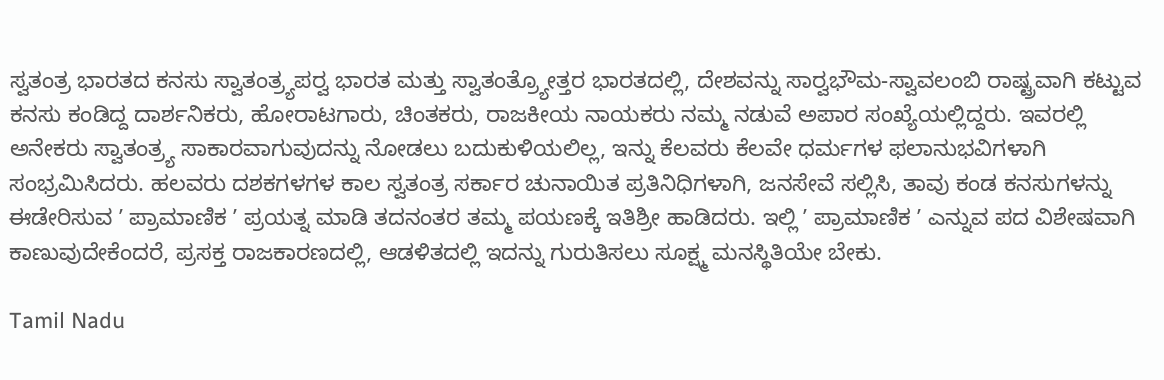ಸ್ವತಂತ್ರ ಭಾರತದ ಕನಸು ಸ್ವಾತಂತ್ರ‍್ಯಪರ‍್ವ ಭಾರತ ಮತ್ತು ಸ್ವಾತಂತ್ರ‍್ಯೋತ್ತರ ಭಾರತದಲ್ಲಿ, ದೇಶವನ್ನು ಸಾರ‍್ವಭೌಮ-ಸ್ವಾವಲಂಬಿ ರಾಷ್ಟ್ರವಾಗಿ ಕಟ್ಟುವ ಕನಸು ಕಂಡಿದ್ದ ದಾರ್ಶನಿಕರು, ಹೋರಾಟಗಾರು, ಚಿಂತಕರು, ರಾಜಕೀಯ ನಾಯಕರು ನಮ್ಮ ನಡುವೆ ಅಪಾರ ಸಂಖ್ಯೆಯಲ್ಲಿದ್ದರು. ಇವರಲ್ಲಿ ಅನೇಕರು ಸ್ವಾತಂತ್ರ‍್ಯ ಸಾಕಾರವಾಗುವುದನ್ನು ನೋಡಲು ಬದುಕುಳಿಯಲಿಲ್ಲ, ಇನ್ನು ಕೆಲವರು ಕೆಲವೇ ಧರ್ಮಗಳ ಫಲಾನುಭವಿಗಳಾಗಿ ಸಂಭ್ರಮಿಸಿದರು. ಹಲವರು ದಶಕಗಳಗಳ ಕಾಲ ಸ್ವತಂತ್ರ ಸರ್ಕಾರ ಚುನಾಯಿತ ಪ್ರತಿನಿಧಿಗಳಾಗಿ, ಜನಸೇವೆ ಸಲ್ಲಿಸಿ, ತಾವು ಕಂಡ ಕನಸುಗಳನ್ನು ಈಡೇರಿಸುವ ʼ ಪ್ರಾಮಾಣಿಕ ʼ ಪ್ರಯತ್ನ ಮಾಡಿ ತದನಂತರ ತಮ್ಮ ಪಯಣಕ್ಕೆ ಇತಿಶ್ರೀ ಹಾಡಿದರು. ಇಲ್ಲಿ ʼ ಪ್ರಾಮಾಣಿಕ ʼ ಎನ್ನುವ ಪದ ವಿಶೇಷವಾಗಿ ಕಾಣುವುದೇಕೆಂದರೆ, ಪ್ರಸಕ್ತ ರಾಜಕಾರಣದಲ್ಲಿ, ಆಡಳಿತದಲ್ಲಿ ಇದನ್ನು ಗುರುತಿಸಲು ಸೂಕ್ಷ್ಮ ಮನಸ್ಥಿತಿಯೇ ಬೇಕು.

Tamil Nadu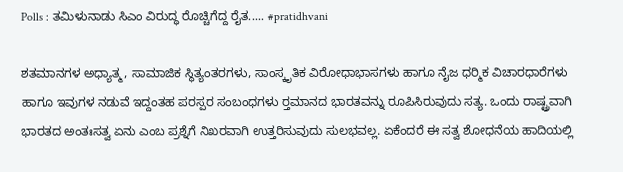Polls : ತಮಿಳುನಾಡು ಸಿಎಂ ವಿರುದ್ಧ ರೊಚ್ಚಿಗೆದ್ದ ರೈತ..... #pratidhvani

ಶತಮಾನಗಳ ಅಧ್ಯಾತ್ಮ, ಸಾಮಾಜಿಕ ಸ್ಥಿತ್ಯಂತರಗಳು, ಸಾಂಸ್ಕೃತಿಕ ವಿರೋಧಾಭಾಸಗಳು ಹಾಗೂ ನೈಜ ಧರ‍್ಮಿಕ ವಿಚಾರಧಾರೆಗಳು ಹಾಗೂ ಇವುಗಳ ನಡುವೆ ಇದ್ದಂತಹ ಪರಸ್ಪರ ಸಂಬಂಧಗಳು ರ‍್ತಮಾನದ ಭಾರತವನ್ನು ರೂಪಿಸಿರುವುದು ಸತ್ಯ. ಒಂದು ರಾಷ್ಟ್ರವಾಗಿ ಭಾರತದ ಅಂತಃಸತ್ವ ಏನು ಎಂಬ ಪ್ರಶ್ನೆಗೆ ನಿಖರವಾಗಿ ಉತ್ತರಿಸುವುದು ಸುಲಭವಲ್ಲ. ಏಕೆಂದರೆ ಈ ಸತ್ವ ಶೋಧನೆಯ ಹಾದಿಯಲ್ಲಿ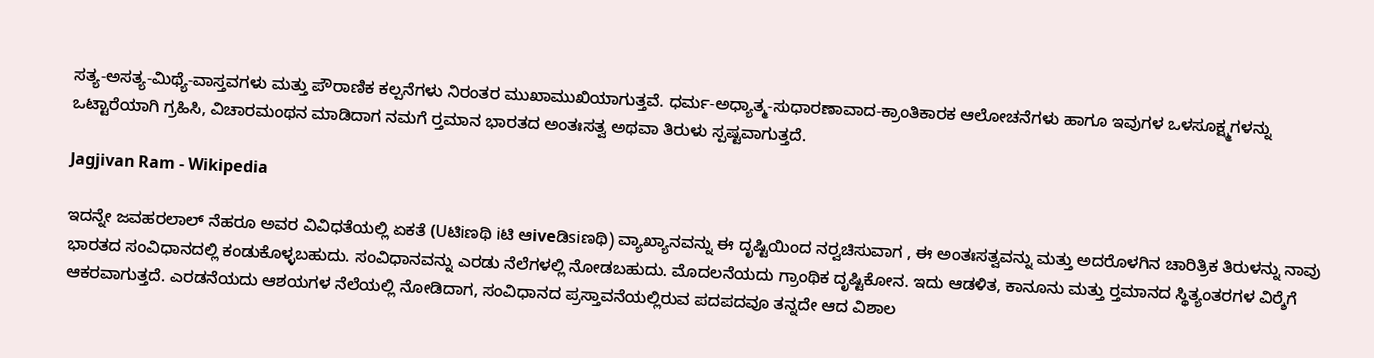ಸತ್ಯ-ಅಸತ್ಯ-ಮಿಥ್ಯೆ-ವಾಸ್ತವಗಳು ಮತ್ತು ಪೌರಾಣಿಕ ಕಲ್ಪನೆಗಳು ನಿರಂತರ ಮುಖಾಮುಖಿಯಾಗುತ್ತವೆ. ಧರ್ಮ-ಅಧ್ಯಾತ್ಮ-ಸುಧಾರಣಾವಾದ-ಕ್ರಾಂತಿಕಾರಕ ಆಲೋಚನೆಗಳು ಹಾಗೂ ಇವುಗಳ ಒಳಸೂಕ್ಷ್ಮಗಳನ್ನು ಒಟ್ಟಾರೆಯಾಗಿ ಗ್ರಹಿಸಿ, ವಿಚಾರಮಂಥನ ಮಾಡಿದಾಗ ನಮಗೆ ರ‍್ತಮಾನ ಭಾರತದ ಅಂತಃಸತ್ವ ಅಥವಾ ತಿರುಳು ಸ್ಪಷ್ಟವಾಗುತ್ತದೆ.

Jagjivan Ram - Wikipedia

ಇದನ್ನೇ ಜವಹರಲಾಲ್ ನೆಹರೂ ಅವರ ವಿವಿಧತೆಯಲ್ಲಿ ಏಕತೆ (Uಟಿiಣಥಿ iಟಿ ಆiveಡಿsiಣಥಿ) ವ್ಯಾಖ್ಯಾನವನ್ನು ಈ ದೃಷ್ಟಿಯಿಂದ ನರ‍್ವಚಿಸುವಾಗ , ಈ ಅಂತಃಸತ್ವವನ್ನು ಮತ್ತು ಅದರೊಳಗಿನ ಚಾರಿತ್ರಿಕ ತಿರುಳನ್ನು ನಾವು ಭಾರತದ ಸಂವಿಧಾನದಲ್ಲಿ ಕಂಡುಕೊಳ್ಳಬಹುದು. ಸಂವಿಧಾನವನ್ನು ಎರಡು ನೆಲೆಗಳಲ್ಲಿ ನೋಡಬಹುದು. ಮೊದಲನೆಯದು ಗ್ರಾಂಥಿಕ ದೃಷ್ಟಿಕೋನ. ಇದು ಆಡಳಿತ, ಕಾನೂನು ಮತ್ತು ರ‍್ತಮಾನದ ಸ್ಥಿತ್ಯಂತರಗಳ ವಿರ‍್ಶೆಗೆ ಆಕರವಾಗುತ್ತದೆ. ಎರಡನೆಯದು ಆಶಯಗಳ ನೆಲೆಯಲ್ಲಿ ನೋಡಿದಾಗ, ಸಂವಿಧಾನದ ಪ್ರಸ್ತಾವನೆಯಲ್ಲಿರುವ ಪದಪದವೂ ತನ್ನದೇ ಆದ ವಿಶಾಲ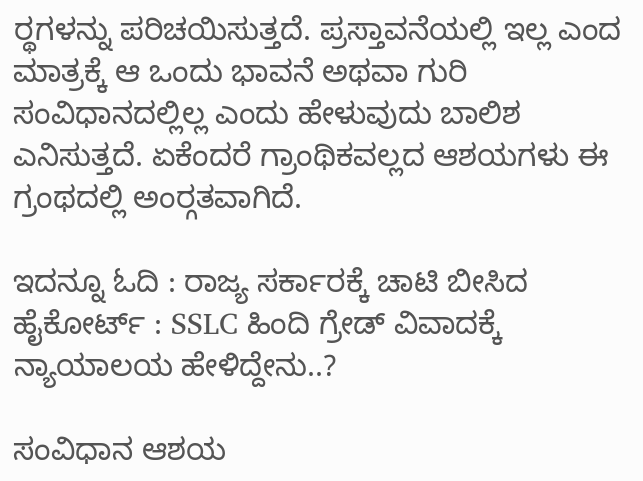ರ‍್ಥಗಳನ್ನು ಪರಿಚಯಿಸುತ್ತದೆ. ಪ್ರಸ್ತಾವನೆಯಲ್ಲಿ ಇಲ್ಲ ಎಂದ ಮಾತ್ರಕ್ಕೆ ಆ ಒಂದು ಭಾವನೆ ಅಥವಾ ಗುರಿ ಸಂವಿಧಾನದಲ್ಲಿಲ್ಲ ಎಂದು ಹೇಳುವುದು ಬಾಲಿಶ ಎನಿಸುತ್ತದೆ. ಏಕೆಂದರೆ ಗ್ರಾಂಥಿಕವಲ್ಲದ ಆಶಯಗಳು ಈ ಗ್ರಂಥದಲ್ಲಿ ಅಂರ‍್ಗತವಾಗಿದೆ.

ಇದನ್ನೂ ಓದಿ : ರಾಜ್ಯ ಸರ್ಕಾರಕ್ಕೆ ಚಾಟಿ ಬೀಸಿದ ಹೈಕೋರ್ಟ್‌ : SSLC ಹಿಂದಿ ಗ್ರೇಡ್‌ ವಿವಾದಕ್ಕೆ ನ್ಯಾಯಾಲಯ ಹೇಳಿದ್ದೇನು..?

ಸಂವಿಧಾನ ಆಶಯ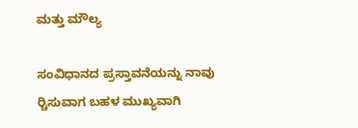ಮತ್ತು ಮೌಲ್ಯ

ಸಂವಿಧಾನದ ಪ್ರಸ್ತಾವನೆಯನ್ನು ನಾವು ರ‍್ಚಿಸುವಾಗ ಬಹಳ ಮುಖ್ಯವಾಗಿ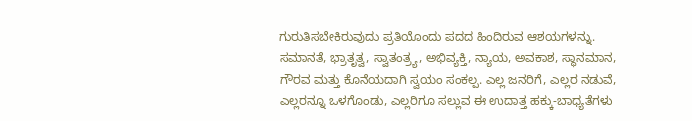ಗುರುತಿಸಬೇಕಿರುವುದು ಪ್ರತಿಯೊಂದು ಪದದ ಹಿಂದಿರುವ ಆಶಯಗಳನ್ನು. ಸಮಾನತೆ, ಭ್ರಾತೃತ್ವ, ಸ್ವಾತಂತ್ರ‍್ಯ, ಅಭಿವ್ಯಕ್ತಿ, ನ್ಯಾಯ, ಅವಕಾಶ, ಸ್ಥಾನಮಾನ, ಗೌರವ ಮತ್ತು ಕೊನೆಯದಾಗಿ ಸ್ವಯಂ ಸಂಕಲ್ಪ. ಎಲ್ಲ ಜನರಿಗೆ, ಎಲ್ಲರ ನಡುವೆ, ಎಲ್ಲರನ್ನೂ ಒಳಗೊಂಡು, ಎಲ್ಲರಿಗೂ ಸಲ್ಲುವ ಈ ಉದಾತ್ತ ಹಕ್ಕು-ಬಾಧ್ಯತೆಗಳು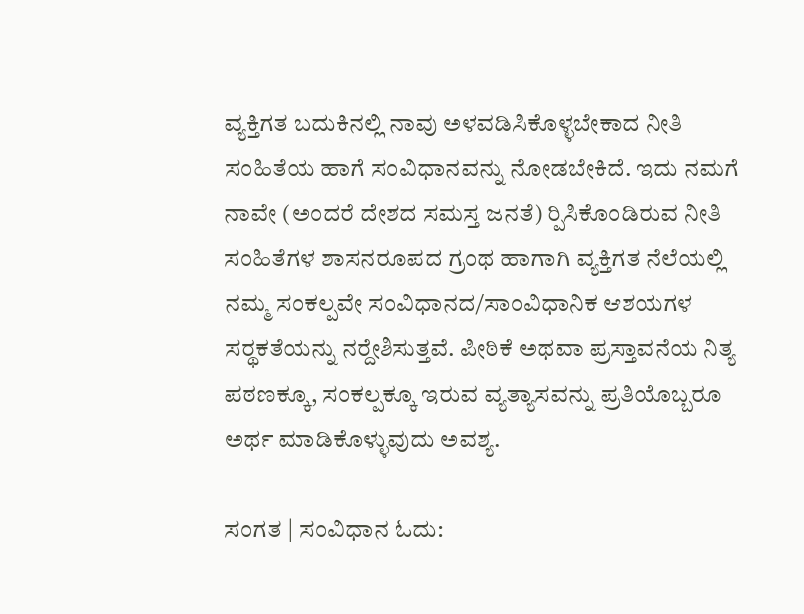ವ್ಯಕ್ತಿಗತ ಬದುಕಿನಲ್ಲಿ ನಾವು ಅಳವಡಿಸಿಕೊಳ್ಳಬೇಕಾದ ನೀತಿ ಸಂಹಿತೆಯ ಹಾಗೆ ಸಂವಿಧಾನವನ್ನು ನೋಡಬೇಕಿದೆ. ಇದು ನಮಗೆ ನಾವೇ (ಅಂದರೆ ದೇಶದ ಸಮಸ್ತ ಜನತೆ) ರ‍್ಪಿಸಿಕೊಂಡಿರುವ ನೀತಿ ಸಂಹಿತೆಗಳ ಶಾಸನರೂಪದ ಗ್ರಂಥ ಹಾಗಾಗಿ ವ್ಯಕ್ತಿಗತ ನೆಲೆಯಲ್ಲಿ ನಮ್ಮ ಸಂಕಲ್ಪವೇ ಸಂವಿಧಾನದ/ಸಾಂವಿಧಾನಿಕ ಆಶಯಗಳ ಸರ‍್ಥಕತೆಯನ್ನು ನರ‍್ದೇಶಿಸುತ್ತವೆ. ಪೀಠಿಕೆ ಅಥವಾ ಪ್ರಸ್ತಾವನೆಯ ನಿತ್ಯ ಪಠಣಕ್ಕೂ, ಸಂಕಲ್ಪಕ್ಕೂ ಇರುವ ವ್ಯತ್ಯಾಸವನ್ನು ಪ್ರತಿಯೊಬ್ಬರೂ ಅರ್ಥ ಮಾಡಿಕೊಳ್ಳುವುದು ಅವಶ್ಯ.

ಸಂಗತ | ಸಂವಿಧಾನ ಓದು: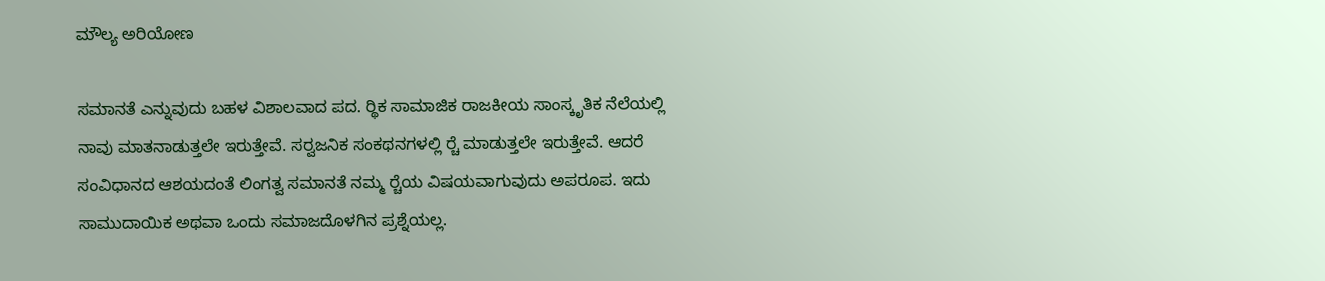ಮೌಲ್ಯ ಅರಿಯೋಣ

ಸಮಾನತೆ ಎನ್ನುವುದು ಬಹಳ ವಿಶಾಲವಾದ ಪದ. ರ‍್ಥಿಕ ಸಾಮಾಜಿಕ ರಾಜಕೀಯ ಸಾಂಸ್ಕೃತಿಕ ನೆಲೆಯಲ್ಲಿ ನಾವು ಮಾತನಾಡುತ್ತಲೇ ಇರುತ್ತೇವೆ. ಸರ‍್ವಜನಿಕ ಸಂಕಥನಗಳಲ್ಲಿ ರ‍್ಚೆ ಮಾಡುತ್ತಲೇ ಇರುತ್ತೇವೆ. ಆದರೆ ಸಂವಿಧಾನದ ಆಶಯದಂತೆ ಲಿಂಗತ್ವ ಸಮಾನತೆ ನಮ್ಮ ರ‍್ಚೆಯ ವಿಷಯವಾಗುವುದು ಅಪರೂಪ. ಇದು ಸಾಮುದಾಯಿಕ ಅಥವಾ ಒಂದು ಸಮಾಜದೊಳಗಿನ ಪ್ರಶ್ನೆಯಲ್ಲ.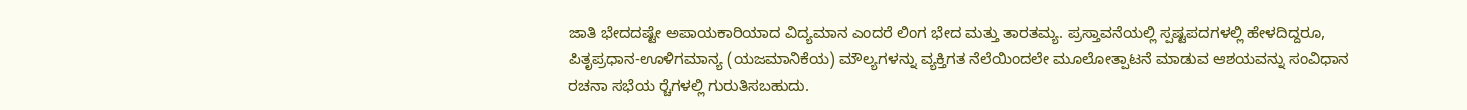ಜಾತಿ ಭೇದದಷ್ಟೇ ಅಪಾಯಕಾರಿಯಾದ ವಿದ್ಯಮಾನ ಎಂದರೆ ಲಿಂಗ ಭೇದ ಮತ್ತು ತಾರತಮ್ಯ. ಪ್ರಸ್ತಾವನೆಯಲ್ಲಿ ಸ್ಪಷ್ಟಪದಗಳಲ್ಲಿ ಹೇಳದಿದ್ದರೂ, ಪಿತೃಪ್ರಧಾನ-ಊಳಿಗಮಾನ್ಯ (ಯಜಮಾನಿಕೆಯ) ಮೌಲ್ಯಗಳನ್ನು ವ್ಯಕ್ತಿಗತ ನೆಲೆಯಿಂದಲೇ ಮೂಲೋತ್ಪಾಟನೆ ಮಾಡುವ ಆಶಯವನ್ನು ಸಂವಿಧಾನ ರಚನಾ ಸಭೆಯ ರ‍್ಚೆಗಳಲ್ಲಿ ಗುರುತಿಸಬಹುದು.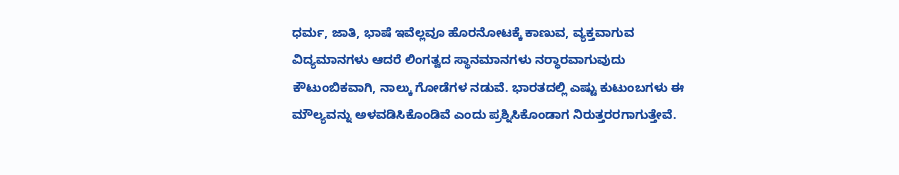ಧರ್ಮ, ಜಾತಿ, ಭಾಷೆ ಇವೆಲ್ಲವೂ ಹೊರನೋಟಕ್ಕೆ ಕಾಣುವ, ವ್ಯಕ್ತವಾಗುವ ವಿದ್ಯಮಾನಗಳು ಆದರೆ ಲಿಂಗತ್ವದ ಸ್ಥಾನಮಾನಗಳು ನರ‍್ಧಾರವಾಗುವುದು ಕೌಟುಂಬಿಕವಾಗಿ, ನಾಲ್ಕು ಗೋಡೆಗಳ ನಡುವೆ. ಭಾರತದಲ್ಲಿ ಎಷ್ಟು ಕುಟುಂಬಗಳು ಈ ಮೌಲ್ಯವನ್ನು ಅಳವಡಿಸಿಕೊಂಡಿವೆ ಎಂದು ಪ್ರಶ್ನಿಸಿಕೊಂಡಾಗ ನಿರುತ್ತರರಗಾಗುತ್ತೇವೆ.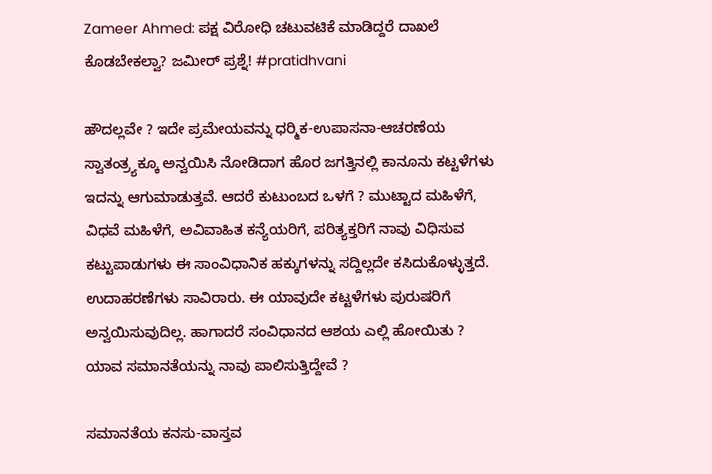Zameer Ahmed: ಪಕ್ಷ ವಿರೋಧಿ ಚಟುವಟಿಕೆ ಮಾಡಿದ್ದರೆ ದಾಖಲೆ ಕೊಡಬೇಕಲ್ವಾ? ಜಮೀರ್ ಪ್ರಶ್ನೆ! #pratidhvani

ಹೌದಲ್ಲವೇ ? ಇದೇ ಪ್ರಮೇಯವನ್ನು ಧರ‍್ಮಿಕ-ಉಪಾಸನಾ-ಆಚರಣೆಯ ಸ್ವಾತಂತ್ರ‍್ಯಕ್ಕೂ ಅನ್ವಯಿಸಿ ನೋಡಿದಾಗ ಹೊರ ಜಗತ್ತಿನಲ್ಲಿ ಕಾನೂನು ಕಟ್ಟಳೆಗಳು ಇದನ್ನು ಆಗುಮಾಡುತ್ತವೆ. ಆದರೆ ಕುಟುಂಬದ ಒಳಗೆ ? ಮುಟ್ಟಾದ ಮಹಿಳೆಗೆ, ವಿಧವೆ ಮಹಿಳೆಗೆ, ಅವಿವಾಹಿತ ಕನ್ಯೆಯರಿಗೆ, ಪರಿತ್ಯಕ್ತರಿಗೆ ನಾವು ವಿಧಿಸುವ ಕಟ್ಟುಪಾಡುಗಳು ಈ ಸಾಂವಿಧಾನಿಕ ಹಕ್ಕುಗಳನ್ನು ಸದ್ದಿಲ್ಲದೇ ಕಸಿದುಕೊಳ್ಳುತ್ತದೆ. ಉದಾಹರಣೆಗಳು ಸಾವಿರಾರು. ಈ ಯಾವುದೇ ಕಟ್ಟಳೆಗಳು ಪುರುಷರಿಗೆ ಅನ್ವಯಿಸುವುದಿಲ್ಲ. ಹಾಗಾದರೆ ಸಂವಿಧಾನದ ಆಶಯ ಎಲ್ಲಿ ಹೋಯಿತು ? ಯಾವ ಸಮಾನತೆಯನ್ನು ನಾವು ಪಾಲಿಸುತ್ತಿದ್ದೇವೆ ?

ಸಮಾನತೆಯ ಕನಸು-ವಾಸ್ತವ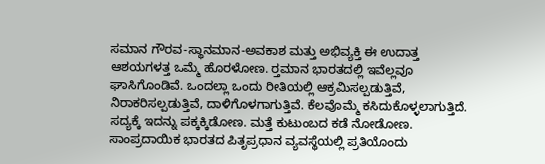ಸಮಾನ ಗೌರವ-ಸ್ಥಾನಮಾನ-ಅವಕಾಶ ಮತ್ತು ಅಭಿವ್ಯಕ್ತಿ ಈ ಉದಾತ್ತ ಆಶಯಗಳತ್ತ ಒಮ್ಮೆ ಹೊರಳೋಣ. ರ‍್ತಮಾನ ಭಾರತದಲ್ಲಿ ಇವೆಲ್ಲವೂ ಘಾಸಿಗೊಂಡಿವೆ. ಒಂದಲ್ಲಾ ಒಂದು ರೀತಿಯಲ್ಲಿ ಆಕ್ರಮಿಸಲ್ಪಡುತ್ತಿವೆ, ನಿರಾಕರಿಸಲ್ಪಡುತ್ತಿವೆ, ದಾಳಿಗೊಳಗಾಗುತ್ತಿವೆ. ಕೆಲವೊಮ್ಮೆ ಕಸಿದುಕೊಳ್ಳಲಾಗುತ್ತಿದೆ. ಸದ್ಯಕ್ಕೆ ಇದನ್ನು ಪಕ್ಕಕ್ಕಿಡೋಣ. ಮತ್ತೆ ಕುಟುಂಬದ ಕಡೆ ನೋಡೋಣ. ಸಾಂಪ್ರದಾಯಿಕ ಭಾರತದ ಪಿತೃಪ್ರಧಾನ ವ್ಯವಸ್ಥೆಯಲ್ಲಿ ಪ್ರತಿಯೊಂದು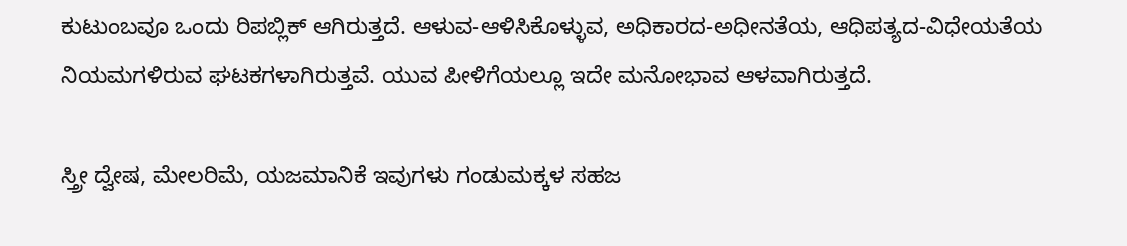ಕುಟುಂಬವೂ ಒಂದು ರಿಪಬ್ಲಿಕ್ ಆಗಿರುತ್ತದೆ. ಆಳುವ-ಆಳಿಸಿಕೊಳ್ಳುವ, ಅಧಿಕಾರದ-ಅಧೀನತೆಯ, ಆಧಿಪತ್ಯದ-ವಿಧೇಯತೆಯ ನಿಯಮಗಳಿರುವ ಘಟಕಗಳಾಗಿರುತ್ತವೆ. ಯುವ ಪೀಳಿಗೆಯಲ್ಲೂ ಇದೇ ಮನೋಭಾವ ಆಳವಾಗಿರುತ್ತದೆ.

ಸ್ತ್ರೀ ದ್ವೇಷ, ಮೇಲರಿಮೆ, ಯಜಮಾನಿಕೆ ಇವುಗಳು ಗಂಡುಮಕ್ಕಳ ಸಹಜ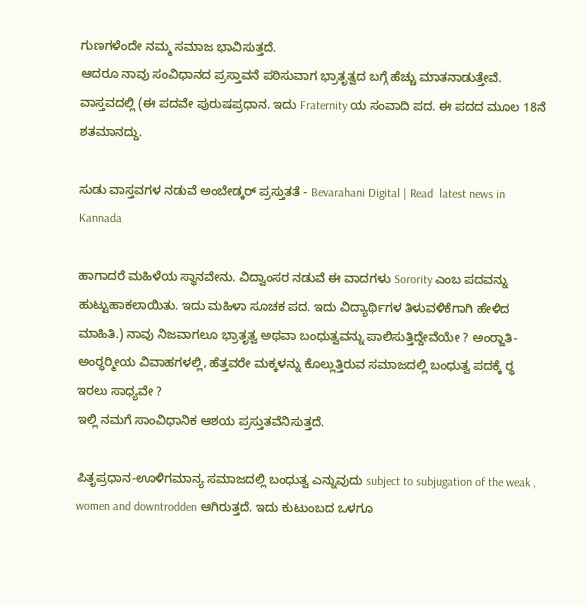ಗುಣಗಳೆಂದೇ ನಮ್ಮ ಸಮಾಜ ಭಾವಿಸುತ್ತದೆ.
ಆದರೂ ನಾವು ಸಂವಿಧಾನದ ಪ್ರಸ್ತಾವನೆ ಪಠಿಸುವಾಗ ಭ್ರಾತೃತ್ವದ ಬಗ್ಗೆ ಹೆಚ್ಚು ಮಾತನಾಡುತ್ತೇವೆ. ವಾಸ್ತವದಲ್ಲಿ (ಈ ಪದವೇ ಪುರುಷಪ್ರಧಾನ. ಇದು Fraternity ಯ ಸಂವಾದಿ ಪದ. ಈ ಪದದ ಮೂಲ 18ನೆ ಶತಮಾನದ್ದು.

ಸುಡು ವಾಸ್ತವಗಳ ನಡುವೆ ಅಂಬೇಡ್ಕರ್‌ ಪ್ರಸ್ತುತತೆ - Bevarahani Digital | Read  latest news in Kannada

ಹಾಗಾದರೆ ಮಹಿಳೆಯ ಸ್ಥಾನವೇನು. ವಿದ್ವಾಂಸರ ನಡುವೆ ಈ ವಾದಗಳು Sorority ಎಂಬ ಪದವನ್ನು ಹುಟ್ಟುಹಾಕಲಾಯಿತು. ಇದು ಮಹಿಳಾ ಸೂಚಕ ಪದ. ಇದು ವಿದ್ಯಾರ್ಥಿಗಳ ತಿಳುವಳಿಕೆಗಾಗಿ ಹೇಳಿದ ಮಾಹಿತಿ.) ನಾವು ನಿಜವಾಗಲೂ ಭ್ರಾತೃತ್ವ ಅಥವಾ ಬಂಧುತ್ವವನ್ನು ಪಾಲಿಸುತ್ತಿದ್ದೇವೆಯೇ ? ಅಂರ‍್ಜಾತಿ-ಅಂರ‍್ಧರ‍್ಮೀಯ ವಿವಾಹಗಳಲ್ಲಿ, ಹೆತ್ತವರೇ ಮಕ್ಕಳನ್ನು ಕೊಲ್ಲುತ್ತಿರುವ ಸಮಾಜದಲ್ಲಿ ಬಂಧುತ್ವ ಪದಕ್ಕೆ ರ‍್ಥ ಇರಲು ಸಾಧ್ಯವೇ ?
ಇಲ್ಲಿ ನಮಗೆ ಸಾಂವಿಧಾನಿಕ ಆಶಯ ಪ್ರಸ್ತುತವೆನಿಸುತ್ತದೆ.

ಪಿತೃಪ್ರಧಾನ-ಊಳಿಗಮಾನ್ಯ ಸಮಾಜದಲ್ಲಿ ಬಂಧುತ್ವ ಎನ್ನುವುದು subject to subjugation of the weak , women and downtrodden ಆಗಿರುತ್ತದೆ. ಇದು ಕುಟುಂಬದ ಒಳಗೂ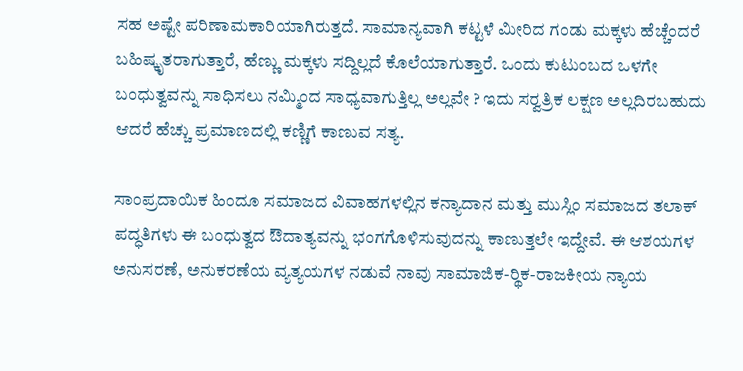ಸಹ ಅಷ್ಟೇ ಪರಿಣಾಮಕಾರಿಯಾಗಿರುತ್ತದೆ. ಸಾಮಾನ್ಯವಾಗಿ ಕಟ್ಟಳೆ ಮೀರಿದ ಗಂಡು ಮಕ್ಕಳು ಹೆಚ್ಚೆಂದರೆ ಬಹಿಷ್ಕೃತರಾಗುತ್ತಾರೆ, ಹೆಣ್ಣು ಮಕ್ಕಳು ಸದ್ದಿಲ್ಲದೆ ಕೊಲೆಯಾಗುತ್ತಾರೆ. ಒಂದು ಕುಟುಂಬದ ಒಳಗೇ ಬಂಧುತ್ವವನ್ನು ಸಾಧಿಸಲು ನಮ್ಮಿಂದ ಸಾಧ್ಯವಾಗುತ್ತಿಲ್ಲ ಅಲ್ಲವೇ ? ಇದು ಸರ‍್ವತ್ರಿಕ ಲಕ್ಷಣ ಅಲ್ಲದಿರಬಹುದು ಆದರೆ ಹೆಚ್ಚು ಪ್ರಮಾಣದಲ್ಲಿ ಕಣ್ಣಿಗೆ ಕಾಣುವ ಸತ್ಯ.

ಸಾಂಪ್ರದಾಯಿಕ ಹಿಂದೂ ಸಮಾಜದ ವಿವಾಹಗಳಲ್ಲಿನ ಕನ್ಯಾದಾನ ಮತ್ತು ಮುಸ್ಲಿಂ ಸಮಾಜದ ತಲಾಕ್ ಪದ್ಧತಿಗಳು ಈ ಬಂಧುತ್ವದ ಔದಾತ್ಯವನ್ನು ಭಂಗಗೊಳಿಸುವುದನ್ನು ಕಾಣುತ್ತಲೇ ಇದ್ದೇವೆ. ಈ ಆಶಯಗಳ ಅನುಸರಣೆ, ಅನುಕರಣೆಯ ವ್ಯತ್ಯಯಗಳ ನಡುವೆ ನಾವು ಸಾಮಾಜಿಕ-ರ‍್ಥಿಕ-ರಾಜಕೀಯ ನ್ಯಾಯ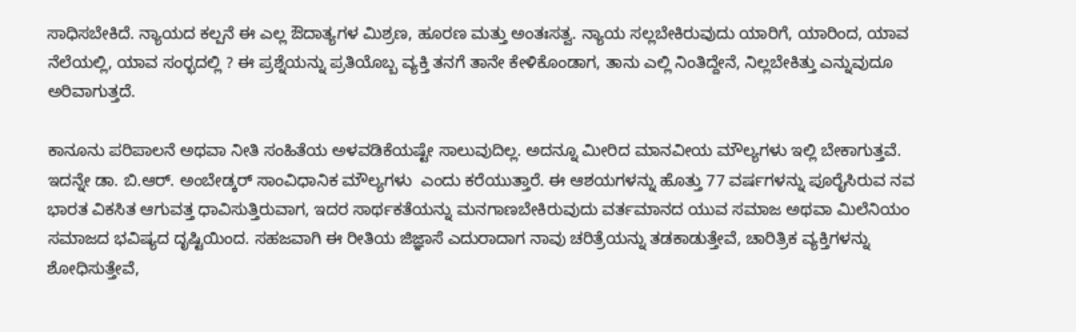ಸಾಧಿಸಬೇಕಿದೆ. ನ್ಯಾಯದ ಕಲ್ಪನೆ ಈ ಎಲ್ಲ ಔದಾತ್ಯಗಳ ಮಿಶ್ರಣ, ಹೂರಣ ಮತ್ತು ಅಂತಃಸತ್ವ. ನ್ಯಾಯ ಸಲ್ಲಬೇಕಿರುವುದು ಯಾರಿಗೆ, ಯಾರಿಂದ, ಯಾವ ನೆಲೆಯಲ್ಲಿ, ಯಾವ ಸಂರ‍್ಭದಲ್ಲಿ ? ಈ ಪ್ರಶ್ನೆಯನ್ನು ಪ್ರತಿಯೊಬ್ಬ ವ್ಯಕ್ತಿ ತನಗೆ ತಾನೇ ಕೇಳಿಕೊಂಡಾಗ, ತಾನು ಎಲ್ಲಿ ನಿಂತಿದ್ದೇನೆ, ನಿಲ್ಲಬೇಕಿತ್ತು ಎನ್ನುವುದೂ ಅರಿವಾಗುತ್ತದೆ.

ಕಾನೂನು ಪರಿಪಾಲನೆ ಅಥವಾ ನೀತಿ ಸಂಹಿತೆಯ ಅಳವಡಿಕೆಯಷ್ಟೇ ಸಾಲುವುದಿಲ್ಲ. ಅದನ್ನೂ ಮೀರಿದ ಮಾನವೀಯ ಮೌಲ್ಯಗಳು ಇಲ್ಲಿ ಬೇಕಾಗುತ್ತವೆ. ಇದನ್ನೇ ಡಾ. ಬಿ.ಆರ್. ಅಂಬೇಡ್ಕರ್ ಸಾಂವಿಧಾನಿಕ ಮೌಲ್ಯಗಳು  ಎಂದು ಕರೆಯುತ್ತಾರೆ. ಈ ಆಶಯಗಳನ್ನು ಹೊತ್ತು 77 ವರ್ಷಗಳನ್ನು ಪೂರೈಸಿರುವ ನವ ಭಾರತ ವಿಕಸಿತ ಆಗುವತ್ತ ಧಾವಿಸುತ್ತಿರುವಾಗ, ಇದರ ಸಾರ್ಥಕತೆಯನ್ನು ಮನಗಾಣಬೇಕಿರುವುದು ವರ್ತಮಾನದ ಯುವ ಸಮಾಜ ಅಥವಾ ಮಿಲೆನಿಯಂ ಸಮಾಜದ ಭವಿಷ್ಯದ ದೃಷ್ಟಿಯಿಂದ. ಸಹಜವಾಗಿ ಈ ರೀತಿಯ ಜಿಜ್ಞಾಸೆ ಎದುರಾದಾಗ ನಾವು ಚರಿತ್ರೆಯನ್ನು ತಡಕಾಡುತ್ತೇವೆ, ಚಾರಿತ್ರಿಕ ವ್ಯಕ್ತಿಗಳನ್ನು ಶೋಧಿಸುತ್ತೇವೆ,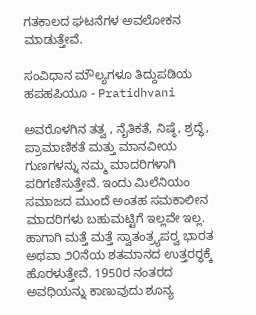ಗತಕಾಲದ ಘಟನೆಗಳ ಅವಲೋಕನ ಮಾಡುತ್ತೇವೆ.

ಸಂವಿಧಾನ ಮೌಲ್ಯಗಳೂ ತಿದ್ದುಪಡಿಯ ಹಪಹಪಿಯೂ - Pratidhvani

ಅವರೊಳಗಿನ ತತ್ವ , ನೈತಿಕತೆ, ನಿಷ್ಠೆ, ಶ್ರದ್ಧೆ, ಪ್ರಾಮಾಣಿಕತೆ ಮತ್ತು ಮಾನವೀಯ ಗುಣಗಳನ್ನು ನಮ್ಮ ಮಾದರಿಗಳಾಗಿ ಪರಿಗಣಿಸುತ್ತೇವೆ. ಇಂದು ಮಿಲೆನಿಯಂ ಸಮಾಜದ ಮುಂದೆ ಅಂತಹ ಸಮಕಾಲೀನ ಮಾದರಿಗಳು ಬಹುಮಟ್ಟಿಗೆ ಇಲ್ಲವೇ ಇಲ್ಲ. ಹಾಗಾಗಿ ಮತ್ತೆ ಮತ್ತೆ ಸ್ವಾತಂತ್ರ‍್ಯಪರ‍್ವ ಭಾರತ ಅಥವಾ ೨೦ನೆಯ ಶತಮಾನದ ಉತ್ತರರ‍್ಧಕ್ಕೆ ಹೊರಳುತ್ತೇವೆ. 1950ರ ನಂತರದ ಅವಧಿಯನ್ನು ಕಾಣುವುದು ಶೂನ್ಯ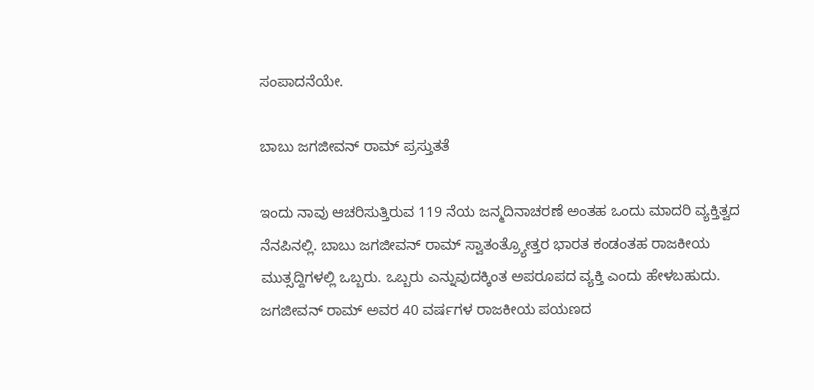ಸಂಪಾದನೆಯೇ.

ಬಾಬು ಜಗಜೀವನ್ ರಾಮ್ ಪ್ರಸ್ತುತತೆ

ಇಂದು ನಾವು ಆಚರಿಸುತ್ತಿರುವ 119 ನೆಯ ಜನ್ಮದಿನಾಚರಣೆ ಅಂತಹ ಒಂದು ಮಾದರಿ ವ್ಯಕ್ತಿತ್ವದ ನೆನಪಿನಲ್ಲಿ. ಬಾಬು ಜಗಜೀವನ್ ರಾಮ್ ಸ್ವಾತಂತ್ರ‍್ಯೋತ್ತರ ಭಾರತ ಕಂಡಂತಹ ರಾಜಕೀಯ ಮುತ್ಸದ್ದಿಗಳಲ್ಲಿ ಒಬ್ಬರು. ಒಬ್ಬರು ಎನ್ನುವುದಕ್ಕಿಂತ ಅಪರೂಪದ ವ್ಯಕ್ತಿ ಎಂದು ಹೇಳಬಹುದು. ಜಗಜೀವನ್ ರಾಮ್ ಅವರ 40 ವರ್ಷಗಳ ರಾಜಕೀಯ ಪಯಣದ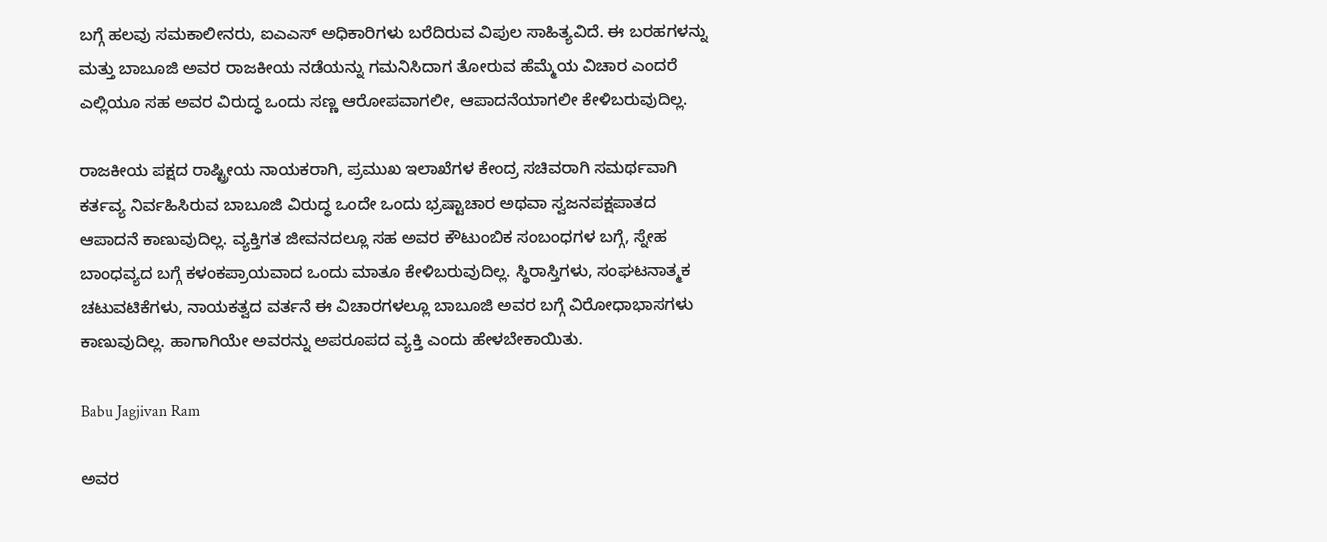ಬಗ್ಗೆ ಹಲವು ಸಮಕಾಲೀನರು, ಐಎಎಸ್ ಅಧಿಕಾರಿಗಳು ಬರೆದಿರುವ ವಿಪುಲ ಸಾಹಿತ್ಯವಿದೆ. ಈ ಬರಹಗಳನ್ನು ಮತ್ತು ಬಾಬೂಜಿ ಅವರ ರಾಜಕೀಯ ನಡೆಯನ್ನು ಗಮನಿಸಿದಾಗ ತೋರುವ ಹೆಮ್ಮೆಯ ವಿಚಾರ ಎಂದರೆ ಎಲ್ಲಿಯೂ ಸಹ ಅವರ ವಿರುದ್ಧ ಒಂದು ಸಣ್ಣ ಆರೋಪವಾಗಲೀ, ಆಪಾದನೆಯಾಗಲೀ ಕೇಳಿಬರುವುದಿಲ್ಲ.

ರಾಜಕೀಯ ಪಕ್ಷದ ರಾಷ್ಟ್ರೀಯ ನಾಯಕರಾಗಿ, ಪ್ರಮುಖ ಇಲಾಖೆಗಳ ಕೇಂದ್ರ ಸಚಿವರಾಗಿ ಸಮರ್ಥವಾಗಿ ಕರ್ತವ್ಯ ನಿರ್ವಹಿಸಿರುವ ಬಾಬೂಜಿ ವಿರುದ್ಧ ಒಂದೇ ಒಂದು ಭ್ರಷ್ಟಾಚಾರ ಅಥವಾ ಸ್ವಜನಪಕ್ಷಪಾತದ ಆಪಾದನೆ ಕಾಣುವುದಿಲ್ಲ. ವ್ಯಕ್ತಿಗತ ಜೀವನದಲ್ಲೂ ಸಹ ಅವರ ಕೌಟುಂಬಿಕ ಸಂಬಂಧಗಳ ಬಗ್ಗೆ, ಸ್ನೇಹ ಬಾಂಧವ್ಯದ ಬಗ್ಗೆ ಕಳಂಕಪ್ರಾಯವಾದ ಒಂದು ಮಾತೂ ಕೇಳಿಬರುವುದಿಲ್ಲ. ಸ್ಥಿರಾಸ್ತಿಗಳು, ಸಂಘಟನಾತ್ಮಕ ಚಟುವಟಿಕೆಗಳು, ನಾಯಕತ್ವದ ವರ್ತನೆ ಈ ವಿಚಾರಗಳಲ್ಲೂ ಬಾಬೂಜಿ ಅವರ ಬಗ್ಗೆ ವಿರೋಧಾಭಾಸಗಳು ಕಾಣುವುದಿಲ್ಲ. ಹಾಗಾಗಿಯೇ ಅವರನ್ನು ಅಪರೂಪದ ವ್ಯಕ್ತಿ ಎಂದು ಹೇಳಬೇಕಾಯಿತು.

Babu Jagjivan Ram

ಅವರ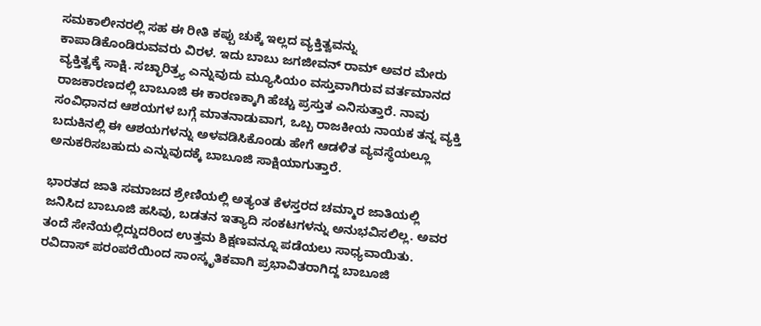ಸಮಕಾಲೀನರಲ್ಲಿ ಸಹ ಈ ರೀತಿ ಕಪ್ಪು ಚುಕ್ಕೆ ಇಲ್ಲದ ವ್ಯಕ್ತಿತ್ವವನ್ನು ಕಾಪಾಡಿಕೊಂಡಿರುವವರು ವಿರಳ. ಇದು ಬಾಬು ಜಗಜೀವನ್ ರಾಮ್ ಅವರ ಮೇರು ವ್ಯಕ್ತಿತ್ವಕ್ಕೆ ಸಾಕ್ಷಿ. ಸಚ್ಛಾರಿತ್ರ‍್ಯ ಎನ್ನುವುದು ಮ್ಯೂಸಿಯಂ ವಸ್ತುವಾಗಿರುವ ವರ್ತಮಾನದ ರಾಜಕಾರಣದಲ್ಲಿ ಬಾಬೂಜಿ ಈ ಕಾರಣಕ್ಕಾಗಿ ಹೆಚ್ಚು ಪ್ರಸ್ತುತ ಎನಿಸುತ್ತಾರೆ. ನಾವು ಸಂವಿಧಾನದ ಆಶಯಗಳ ಬಗ್ಗೆ ಮಾತನಾಡುವಾಗ, ಒಬ್ಬ ರಾಜಕೀಯ ನಾಯಕ ತನ್ನ ವ್ಯಕ್ತಿ ಬದುಕಿನಲ್ಲಿ ಈ ಆಶಯಗಳನ್ನು ಅಳವಡಿಸಿಕೊಂಡು ಹೇಗೆ ಆಡಳಿತ ವ್ಯವಸ್ಥೆಯಲ್ಲೂ ಅನುಕರಿಸಬಹುದು ಎನ್ನುವುದಕ್ಕೆ ಬಾಬೂಜಿ ಸಾಕ್ಷಿಯಾಗುತ್ತಾರೆ.

ಭಾರತದ ಜಾತಿ ಸಮಾಜದ ಶ್ರೇಣಿಯಲ್ಲಿ ಅತ್ಯಂತ ಕೆಳಸ್ತರದ ಚಮ್ಮಾರ ಜಾತಿಯಲ್ಲಿ ಜನಿಸಿದ ಬಾಬೂಜಿ ಹಸಿವು, ಬಡತನ ಇತ್ಯಾದಿ ಸಂಕಟಗಳನ್ನು ಅನುಭವಿಸಲಿಲ್ಲ. ಅವರ ತಂದೆ ಸೇನೆಯಲ್ಲಿದ್ದುದರಿಂದ ಉತ್ತಮ ಶಿಕ್ಷಣವನ್ನೂ ಪಡೆಯಲು ಸಾಧ್ಯವಾಯಿತು. ರವಿದಾಸ್ ಪರಂಪರೆಯಿಂದ ಸಾಂಸ್ಕೃತಿಕವಾಗಿ ಪ್ರಭಾವಿತರಾಗಿದ್ದ ಬಾಬೂಜಿ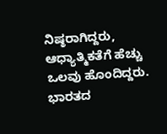ನಿಷ್ಠರಾಗಿದ್ದರು, ಆಧ್ಯಾತ್ಮಿಕತೆಗೆ ಹೆಚ್ಚು ಒಲವು ಹೊಂದಿದ್ದರು. ಭಾರತದ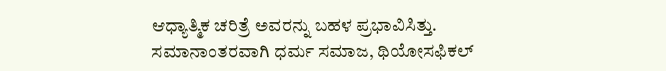ಆಧ್ಯಾತ್ಮಿಕ ಚರಿತ್ರೆ ಅವರನ್ನು ಬಹಳ ಪ್ರಭಾವಿಸಿತ್ತು. ಸಮಾನಾಂತರವಾಗಿ ಧರ್ಮ ಸಮಾಜ, ಥಿಯೋಸಫಿಕಲ್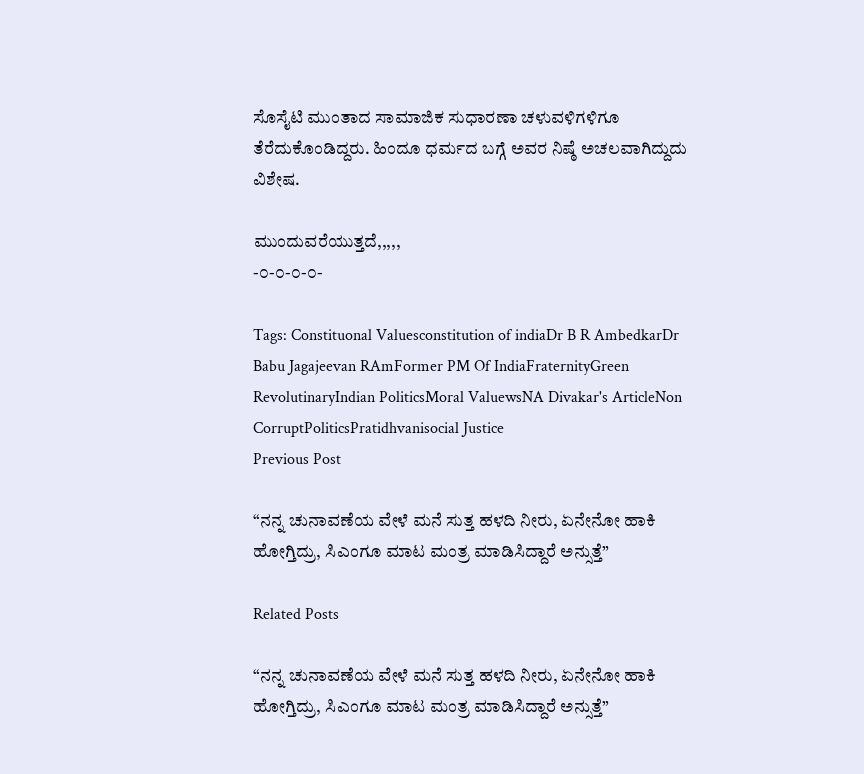ಸೊಸೈಟಿ ಮುಂತಾದ ಸಾಮಾಜಿಕ ಸುಧಾರಣಾ ಚಳುವಳಿಗಳಿಗೂ ತೆರೆದುಕೊಂಡಿದ್ದರು. ಹಿಂದೂ ಧರ್ಮದ ಬಗ್ಗೆ ಅವರ ನಿಷ್ಠೆ ಅಚಲವಾಗಿದ್ದುದು ವಿಶೇಷ.

ಮುಂದುವರೆಯುತ್ತದೆ,,,,,
-೦-೦-೦-೦-

Tags: Constituonal Valuesconstitution of indiaDr B R AmbedkarDr Babu Jagajeevan RAmFormer PM Of IndiaFraternityGreen RevolutinaryIndian PoliticsMoral ValuewsNA Divakar's ArticleNon CorruptPoliticsPratidhvanisocial Justice
Previous Post

“ನನ್ನ ಚುನಾವಣೆಯ ವೇಳೆ ಮನೆ ಸುತ್ತ ಹಳದಿ ನೀರು, ಏನೇನೋ ಹಾಕಿ ಹೋಗ್ತಿದ್ರು, ಸಿಎಂಗೂ ಮಾಟ ಮಂತ್ರ ಮಾಡಿಸಿದ್ದಾರೆ ಅನ್ಸುತ್ತೆ”

Related Posts

“ನನ್ನ ಚುನಾವಣೆಯ ವೇಳೆ ಮನೆ ಸುತ್ತ ಹಳದಿ ನೀರು, ಏನೇನೋ ಹಾಕಿ ಹೋಗ್ತಿದ್ರು, ಸಿಎಂಗೂ ಮಾಟ ಮಂತ್ರ ಮಾಡಿಸಿದ್ದಾರೆ ಅನ್ಸುತ್ತೆ”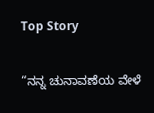Top Story

“ನನ್ನ ಚುನಾವಣೆಯ ವೇಳೆ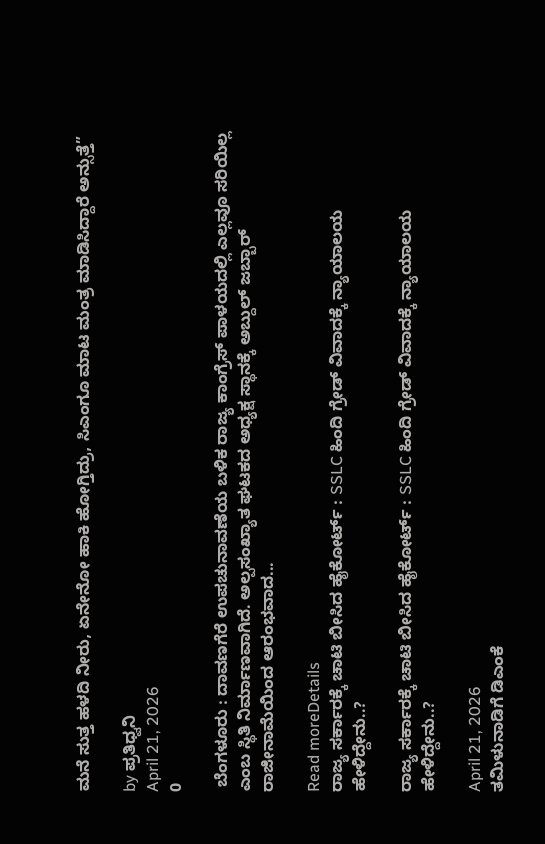ಮನೆ ಸುತ್ತ ಹಳದಿ ನೀರು, ಏನೇನೋ ಹಾಕಿ ಹೋಗ್ತಿದ್ರು, ಸಿಎಂಗೂ ಮಾಟ ಮಂತ್ರ ಮಾಡಿಸಿದ್ದಾರೆ ಅನ್ಸುತ್ತೆ”

by ಪ್ರತಿಧ್ವನಿ
April 21, 2026
0

 ಬೆಂಗಳೂರು : ದಾವಣಗೆರೆ ಉಪಚುನಾವಣೆಯ ಬಳಿಕ ರಾಜ್ಯ ಕಾಂಗ್ರೆಸ್‌ ಪಾಳಯದಲ್ಲಿ ಎಲ್ಲವೂ ಸರಿಯಿಲ್ಲ ಎಂಬ ಸ್ಥಿತಿ ನಿರ್ಮಾಣವಾಗಿದೆ. ಅಲ್ಪಸಂಖ್ಯಾತ ಘಟಕದ ಅಧ್ಯಕ್ಷ ಸ್ಥಾನಕ್ಕೆ ಅಬ್ದುಲ್‌ ಜಬ್ಬಾರ್‌ ರಾಜೀನಾಮೆಯಿಂದ ಆರಂಭವಾದ...

Read moreDetails
ರಾಜ್ಯ ಸರ್ಕಾರಕ್ಕೆ ಚಾಟಿ ಬೀಸಿದ ಹೈಕೋರ್ಟ್‌ : SSLC ಹಿಂದಿ ಗ್ರೇಡ್‌ ವಿವಾದಕ್ಕೆ ನ್ಯಾಯಾಲಯ ಹೇಳಿದ್ದೇನು..?

ರಾಜ್ಯ ಸರ್ಕಾರಕ್ಕೆ ಚಾಟಿ ಬೀಸಿದ ಹೈಕೋರ್ಟ್‌ : SSLC ಹಿಂದಿ ಗ್ರೇಡ್‌ ವಿವಾದಕ್ಕೆ ನ್ಯಾಯಾಲಯ ಹೇಳಿದ್ದೇನು..?

April 21, 2026
ತಮಿಳುನಾಡಿಗೆ ಡಿಎಂಕೆ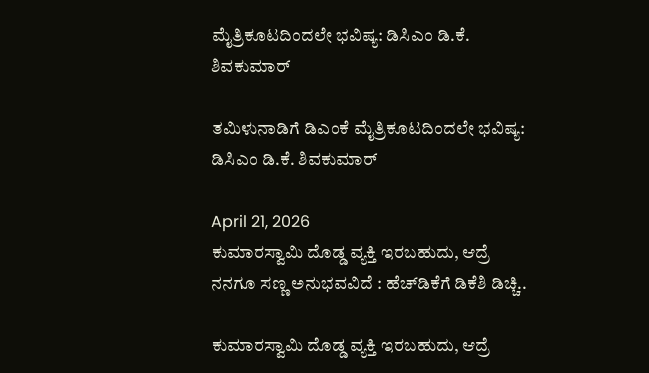ಮೈತ್ರಿಕೂಟದಿಂದಲೇ ಭವಿಷ್ಯ: ಡಿಸಿಎಂ ಡಿ.ಕೆ. ಶಿವಕುಮಾರ್‌

ತಮಿಳುನಾಡಿಗೆ ಡಿಎಂಕೆ ಮೈತ್ರಿಕೂಟದಿಂದಲೇ ಭವಿಷ್ಯ: ಡಿಸಿಎಂ ಡಿ.ಕೆ. ಶಿವಕುಮಾರ್‌

April 21, 2026
ಕುಮಾರಸ್ವಾಮಿ ದೊಡ್ಡ ವ್ಯಕ್ತಿ ಇರಬಹುದು, ಆದ್ರೆ ನನಗೂ ಸಣ್ಣ ಅನುಭವವಿದೆ : ಹೆಚ್‌ಡಿಕೆಗೆ ಡಿಕೆಶಿ ಡಿಚ್ಚಿ..

ಕುಮಾರಸ್ವಾಮಿ ದೊಡ್ಡ ವ್ಯಕ್ತಿ ಇರಬಹುದು, ಆದ್ರೆ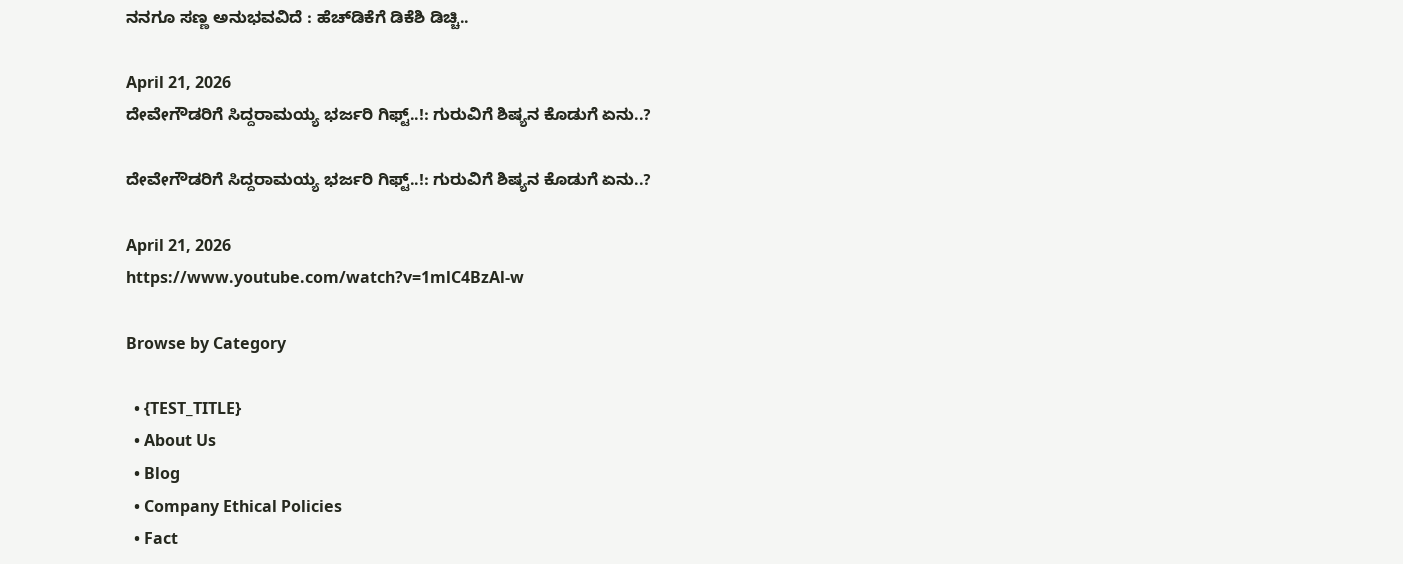ನನಗೂ ಸಣ್ಣ ಅನುಭವವಿದೆ : ಹೆಚ್‌ಡಿಕೆಗೆ ಡಿಕೆಶಿ ಡಿಚ್ಚಿ..

April 21, 2026
ದೇವೇಗೌಡರಿಗೆ ಸಿದ್ದರಾಮಯ್ಯ ಭರ್ಜರಿ ಗಿಫ್ಟ್..!: ಗುರುವಿಗೆ ಶಿಷ್ಯನ ಕೊಡುಗೆ ಏನು..?

ದೇವೇಗೌಡರಿಗೆ ಸಿದ್ದರಾಮಯ್ಯ ಭರ್ಜರಿ ಗಿಫ್ಟ್..!: ಗುರುವಿಗೆ ಶಿಷ್ಯನ ಕೊಡುಗೆ ಏನು..?

April 21, 2026
https://www.youtube.com/watch?v=1mlC4BzAl-w

Browse by Category

  • {TEST_TITLE}
  • About Us
  • Blog
  • Company Ethical Policies
  • Fact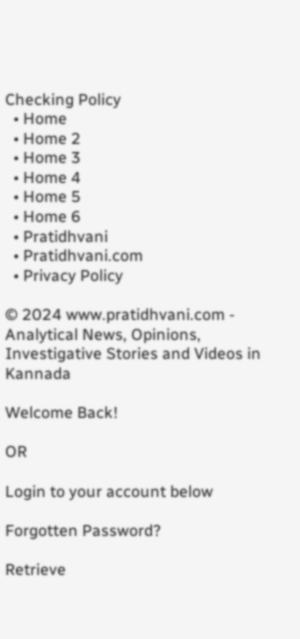Checking Policy
  • Home
  • Home 2
  • Home 3
  • Home 4
  • Home 5
  • Home 6
  • Pratidhvani
  • Pratidhvani.com
  • Privacy Policy

© 2024 www.pratidhvani.com - Analytical News, Opinions, Investigative Stories and Videos in Kannada

Welcome Back!

OR

Login to your account below

Forgotten Password?

Retrieve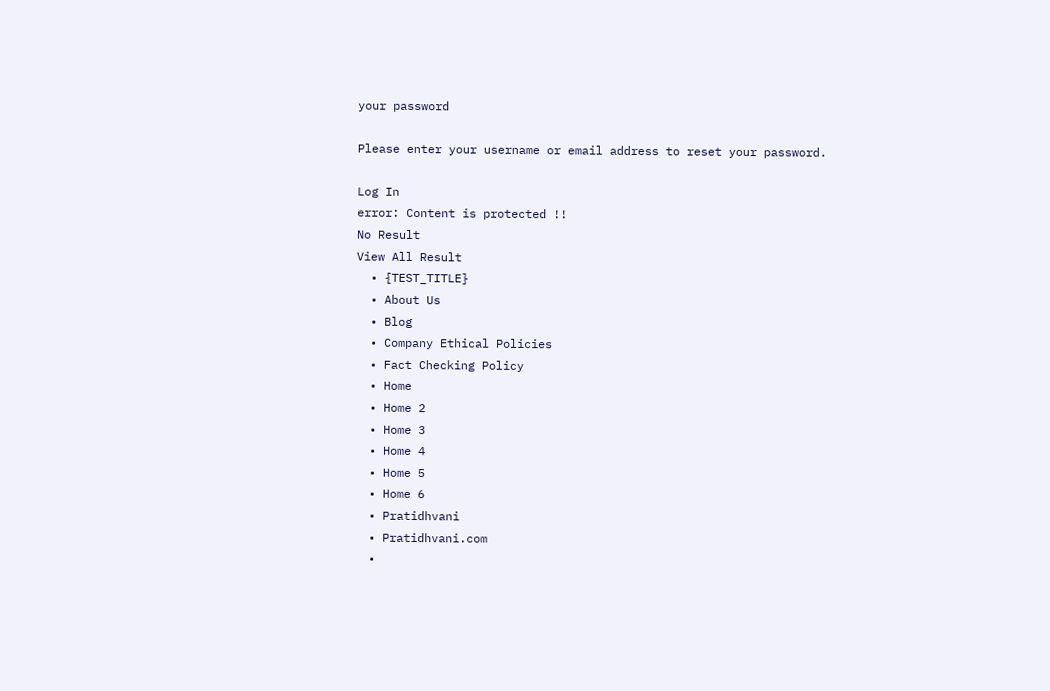your password

Please enter your username or email address to reset your password.

Log In
error: Content is protected !!
No Result
View All Result
  • {TEST_TITLE}
  • About Us
  • Blog
  • Company Ethical Policies
  • Fact Checking Policy
  • Home
  • Home 2
  • Home 3
  • Home 4
  • Home 5
  • Home 6
  • Pratidhvani
  • Pratidhvani.com
  •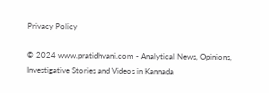Privacy Policy

© 2024 www.pratidhvani.com - Analytical News, Opinions, Investigative Stories and Videos in Kannada